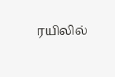ரயிலில்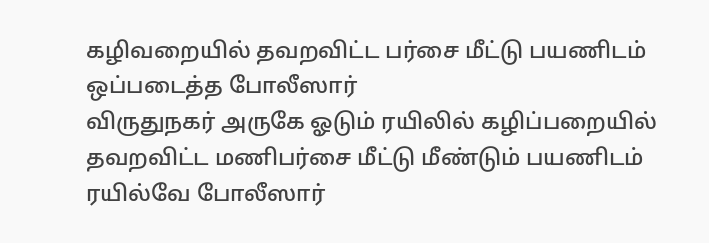கழிவறையில் தவறவிட்ட பர்சை மீட்டு பயணிடம் ஒப்படைத்த போலீஸார்
விருதுநகர் அருகே ஓடும் ரயிலில் கழிப்பறையில் தவறவிட்ட மணிபர்சை மீட்டு மீண்டும் பயணிடம் ரயில்வே போலீஸார்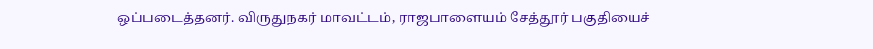ஒப்படைத்தனர். விருதுநகர் மாவட்டம், ராஜபாளையம் சேத்தூர் பகுதியைச்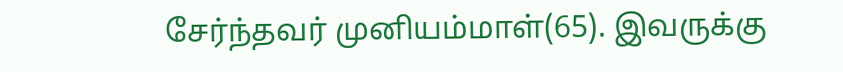சேர்ந்தவர் முனியம்மாள்(65). இவருக்கு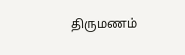திருமணம்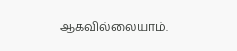ஆகவில்லையாம்.